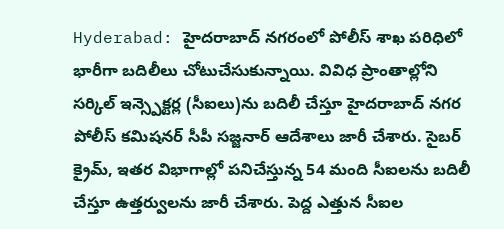Hyderabad: హైదరాబాద్ నగరంలో పోలీస్ శాఖ పరిధిలో భారీగా బదిలీలు చోటుచేసుకున్నాయి. వివిధ ప్రాంతాల్లోని సర్కిల్ ఇన్స్పెక్టర్ల (సీఐలు)ను బదిలీ చేస్తూ హైదరాబాద్ నగర పోలీస్ కమిషనర్ సీపీ సజ్జనార్ ఆదేశాలు జారీ చేశారు. సైబర్ క్రైమ్, ఇతర విభాగాల్లో పనిచేస్తున్న 54 మంది సీఐలను బదిలీ చేస్తూ ఉత్తర్వులను జారీ చేశారు. పెద్ద ఎత్తున సీఐల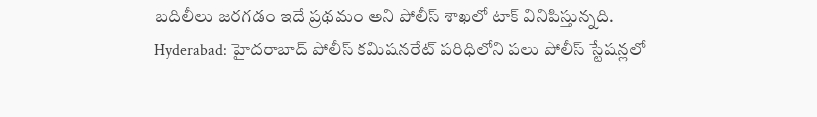బదిలీలు జరగడం ఇదే ప్రథమం అని పోలీస్ శాఖలో టాక్ వినిపిస్తున్నది.
Hyderabad: హైదరాబాద్ పోలీస్ కమిషనరేట్ పరిధిలోని పలు పోలీస్ స్టేషన్లలో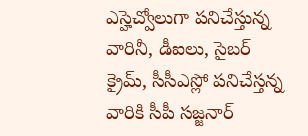ఎస్హెచ్వోలుగా పనిచేస్తున్న వారినీ, డీఐలు, సైబర్ క్రైమ్, సీసీఎస్లో పనిచేస్తన్న వారికి సీపీ సజ్జనార్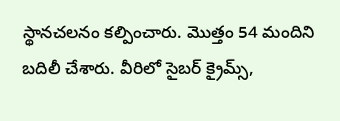స్థానచలనం కల్పించారు. మొత్తం 54 మందిని బదిలీ చేశారు. వీరిలో సైబర్ క్రైమ్స్,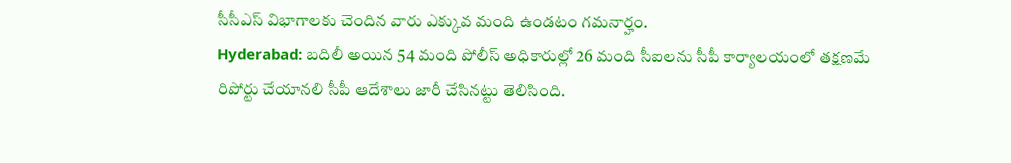సీసీఎస్ విభాగాలకు చెందిన వారు ఎక్కువ మంది ఉండటం గమనార్హం.
Hyderabad: బదిలీ అయిన 54 మంది పోలీస్ అధికారుల్లో 26 మంది సీఐలను సీపీ కార్యాలయంలో తక్షణమే రిపోర్టు చేయానలి సీపీ ఆదేశాలు జారీ చేసినట్టు తెలిసింది.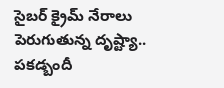సైబర్ క్రైమ్ నేరాలు పెరుగుతున్న దృష్ట్యా.. పకడ్బందీ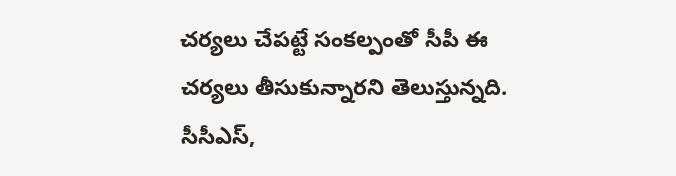చర్యలు చేపట్టే సంకల్పంతో సీపీ ఈ చర్యలు తీసుకున్నారని తెలుస్తున్నది. సీసీఎస్,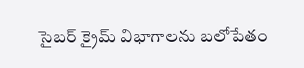సైబర్ క్రైమ్ విభాగాలను బలోపేతం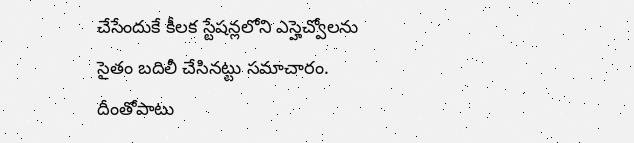చేసేందుకే కీలక స్టేషన్లలోని ఎస్హెచ్వోలను సైతం బదిలీ చేసినట్టు సమాచారం. దీంతోపాటు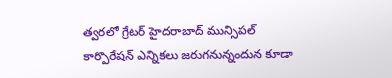త్వరలో గ్రేటర్ హైదరాబాద్ మున్సిపల్ కార్పొరేషన్ ఎన్నికలు జరుగనున్నందున కూడా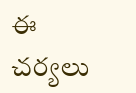ఈ చర్యలు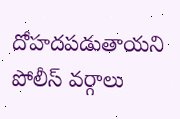దోహదపడుతాయని పోలీస్ వర్గాలు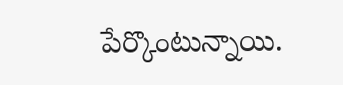పేర్కొంటున్నాయి.